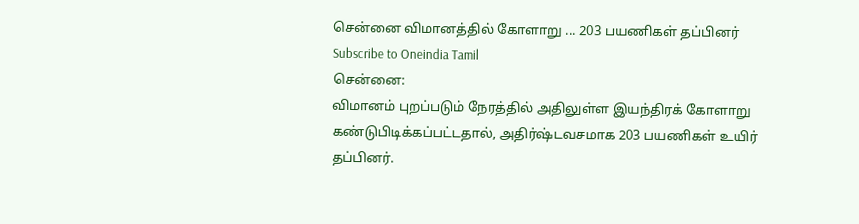சென்னை விமானத்தில் கோளாறு ... 203 பயணிகள் தப்பினர்
Subscribe to Oneindia Tamil
சென்னை:
விமானம் புறப்படும் நேரத்தில் அதிலுள்ள இயந்திரக் கோளாறு கண்டுபிடிக்கப்பட்டதால், அதிர்ஷ்டவசமாக 203 பயணிகள் உயிர் தப்பினர்.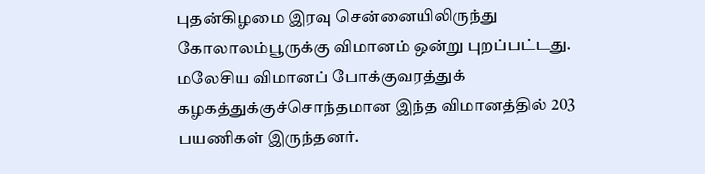புதன்கிழமை இரவு சென்னையிலிருந்து கோலாலம்பூருக்கு விமானம் ஒன்று புறப்பட்டது. மலேசிய விமானப் போக்குவரத்துக் கழகத்துக்குச்சொந்தமான இந்த விமானத்தில் 203 பயணிகள் இருந்தனர்.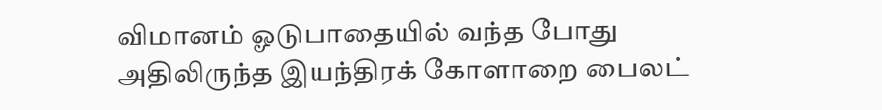விமானம் ஓடுபாதையில் வந்த போது அதிலிருந்த இயந்திரக் கோளாறை பைலட்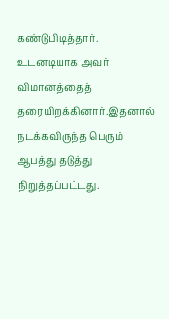கண்டுபிடித்தார். உடனடியாக அவர் விமானத்தைத் தரையிறக்கினார்.இதனால் நடக்கவிருந்த பெரும் ஆபத்து தடுத்து நிறுத்தப்பட்டது.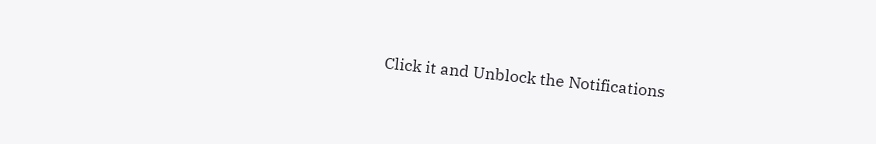Click it and Unblock the Notifications